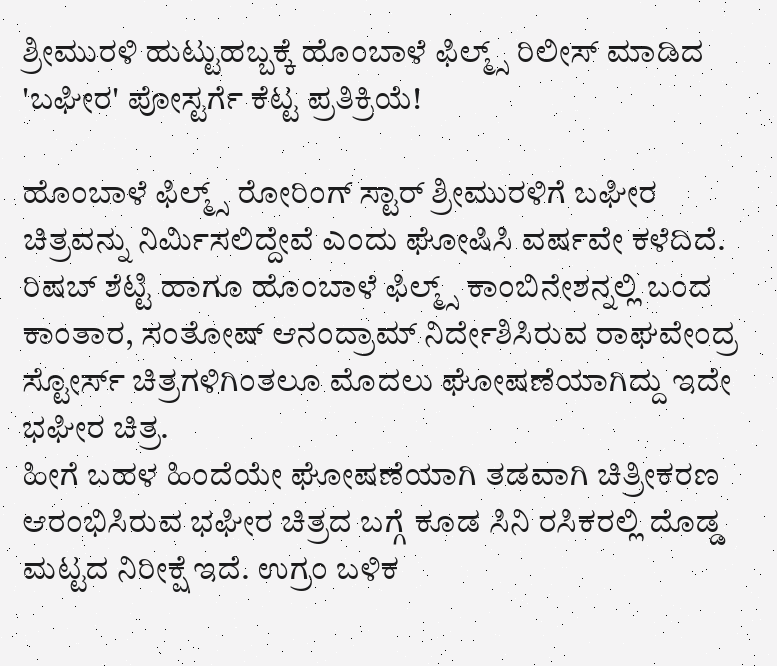ಶ್ರೀಮುರಳಿ ಹುಟ್ಟುಹಬ್ಬಕ್ಕೆ ಹೊಂಬಾಳೆ ಫಿಲ್ಮ್ಸ್ ರಿಲೀಸ್ ಮಾಡಿದ 'ಬಘೀರ' ಪೋಸ್ಟರ್ಗೆ ಕೆಟ್ಟ ಪ್ರತಿಕ್ರಿಯೆ!

ಹೊಂಬಾಳೆ ಫಿಲ್ಮ್ಸ್ ರೋರಿಂಗ್ ಸ್ಟಾರ್ ಶ್ರೀಮುರಳಿಗೆ ಬಘೀರ ಚಿತ್ರವನ್ನು ನಿರ್ಮಿಸಲಿದ್ದೇವೆ ಎಂದು ಘೋಷಿಸಿ ವರ್ಷವೇ ಕಳೆದಿದೆ. ರಿಷಬ್ ಶೆಟ್ಟಿ ಹಾಗೂ ಹೊಂಬಾಳೆ ಫಿಲ್ಮ್ಸ್ ಕಾಂಬಿನೇಶನ್ನಲ್ಲಿ ಬಂದ ಕಾಂತಾರ, ಸಂತೋಷ್ ಆನಂದ್ರಾಮ್ ನಿರ್ದೇಶಿಸಿರುವ ರಾಘವೇಂದ್ರ ಸ್ಟೋರ್ಸ್ ಚಿತ್ರಗಳಿಗಿಂತಲೂ ಮೊದಲು ಘೋಷಣೆಯಾಗಿದ್ದು ಇದೇ ಭಘೀರ ಚಿತ್ರ.
ಹೀಗೆ ಬಹಳ ಹಿಂದೆಯೇ ಘೋಷಣೆಯಾಗಿ ತಡವಾಗಿ ಚಿತ್ರೀಕರಣ ಆರಂಭಿಸಿರುವ ಭಘೀರ ಚಿತ್ರದ ಬಗ್ಗೆ ಕೂಡ ಸಿನಿ ರಸಿಕರಲ್ಲಿ ದೊಡ್ಡ ಮಟ್ಟದ ನಿರೀಕ್ಷೆ ಇದೆ. ಉಗ್ರಂ ಬಳಿಕ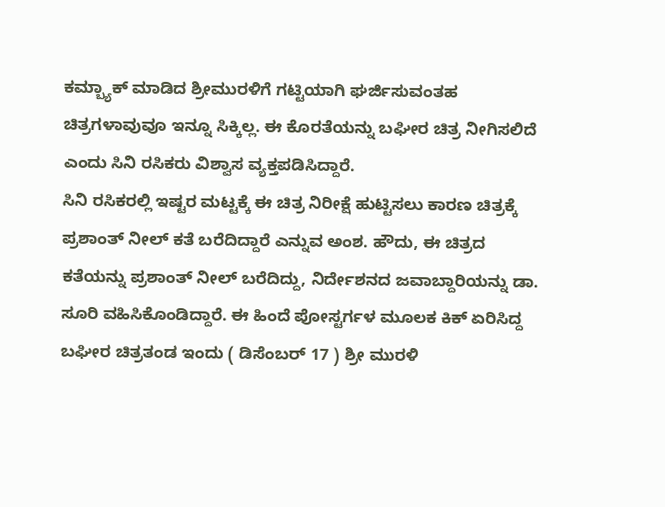ಕಮ್ಬ್ಯಾಕ್ ಮಾಡಿದ ಶ್ರೀಮುರಳಿಗೆ ಗಟ್ಟಿಯಾಗಿ ಘರ್ಜಿಸುವಂತಹ ಚಿತ್ರಗಳಾವುವೂ ಇನ್ನೂ ಸಿಕ್ಕಿಲ್ಲ. ಈ ಕೊರತೆಯನ್ನು ಬಘೀರ ಚಿತ್ರ ನೀಗಿಸಲಿದೆ ಎಂದು ಸಿನಿ ರಸಿಕರು ವಿಶ್ವಾಸ ವ್ಯಕ್ತಪಡಿಸಿದ್ದಾರೆ.
ಸಿನಿ ರಸಿಕರಲ್ಲಿ ಇಷ್ಟರ ಮಟ್ಟಕ್ಕೆ ಈ ಚಿತ್ರ ನಿರೀಕ್ಷೆ ಹುಟ್ಟಿಸಲು ಕಾರಣ ಚಿತ್ರಕ್ಕೆ ಪ್ರಶಾಂತ್ ನೀಲ್ ಕತೆ ಬರೆದಿದ್ದಾರೆ ಎನ್ನುವ ಅಂಶ. ಹೌದು, ಈ ಚಿತ್ರದ ಕತೆಯನ್ನು ಪ್ರಶಾಂತ್ ನೀಲ್ ಬರೆದಿದ್ದು, ನಿರ್ದೇಶನದ ಜವಾಬ್ದಾರಿಯನ್ನು ಡಾ. ಸೂರಿ ವಹಿಸಿಕೊಂಡಿದ್ದಾರೆ. ಈ ಹಿಂದೆ ಪೋಸ್ಟರ್ಗಳ ಮೂಲಕ ಕಿಕ್ ಏರಿಸಿದ್ದ ಬಘೀರ ಚಿತ್ರತಂಡ ಇಂದು ( ಡಿಸೆಂಬರ್ 17 ) ಶ್ರೀ ಮುರಳಿ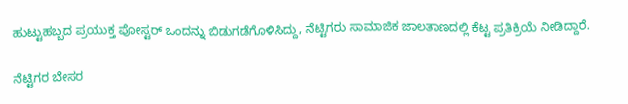ಹುಟ್ಟುಹಬ್ಬದ ಪ್ರಯುಕ್ತ ಪೋಸ್ಟರ್ ಒಂದನ್ನು ಬಿಡುಗಡೆಗೊಳಿಸಿದ್ದು, ನೆಟ್ಟಿಗರು ಸಾಮಾಜಿಕ ಜಾಲತಾಣದಲ್ಲಿ ಕೆಟ್ಟ ಪ್ರತಿಕ್ರಿಯೆ ನೀಡಿದ್ದಾರೆ.

ನೆಟ್ಟಿಗರ ಬೇಸರ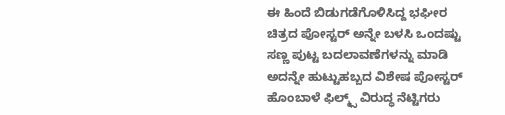ಈ ಹಿಂದೆ ಬಿಡುಗಡೆಗೊಳಿಸಿದ್ದ ಭಘೀರ ಚಿತ್ರದ ಪೋಸ್ಟರ್ ಅನ್ನೇ ಬಳಸಿ ಒಂದಷ್ಟು ಸಣ್ಣ ಪುಟ್ಟ ಬದಲಾವಣೆಗಳನ್ನು ಮಾಡಿ ಅದನ್ನೇ ಹುಟ್ಟುಹಬ್ಬದ ವಿಶೇಷ ಪೋಸ್ಟರ್ ಹೊಂಬಾಳೆ ಫಿಲ್ಮ್ಸ್ ವಿರುದ್ಧ ನೆಟ್ಟಿಗರು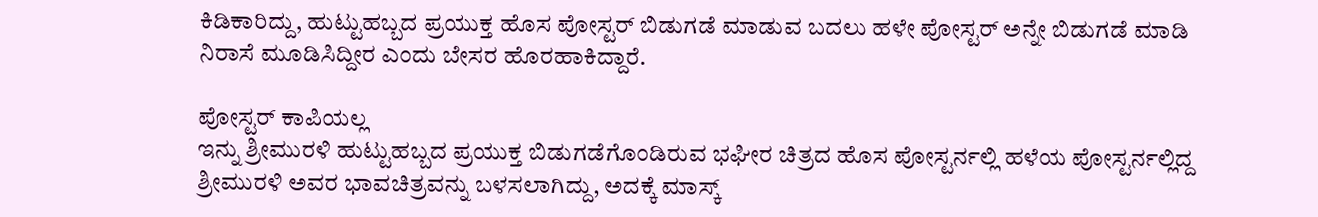ಕಿಡಿಕಾರಿದ್ದು, ಹುಟ್ಟುಹಬ್ಬದ ಪ್ರಯುಕ್ತ ಹೊಸ ಪೋಸ್ಟರ್ ಬಿಡುಗಡೆ ಮಾಡುವ ಬದಲು ಹಳೇ ಪೋಸ್ಟರ್ ಅನ್ನೇ ಬಿಡುಗಡೆ ಮಾಡಿ ನಿರಾಸೆ ಮೂಡಿಸಿದ್ದೀರ ಎಂದು ಬೇಸರ ಹೊರಹಾಕಿದ್ದಾರೆ.

ಪೋಸ್ಟರ್ ಕಾಪಿಯಲ್ಲ
ಇನ್ನು ಶ್ರೀಮುರಳಿ ಹುಟ್ಟುಹಬ್ಬದ ಪ್ರಯುಕ್ತ ಬಿಡುಗಡೆಗೊಂಡಿರುವ ಭಘೀರ ಚಿತ್ರದ ಹೊಸ ಪೋಸ್ಟರ್ನಲ್ಲಿ ಹಳೆಯ ಪೋಸ್ಟರ್ನಲ್ಲಿದ್ದ ಶ್ರೀಮುರಳಿ ಅವರ ಭಾವಚಿತ್ರವನ್ನು ಬಳಸಲಾಗಿದ್ದು, ಅದಕ್ಕೆ ಮಾಸ್ಕ್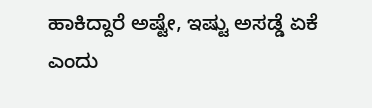ಹಾಕಿದ್ದಾರೆ ಅಷ್ಟೇ, ಇಷ್ಟು ಅಸಡ್ಡೆ ಏಕೆ ಎಂದು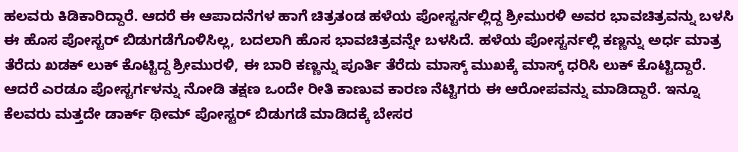ಹಲವರು ಕಿಡಿಕಾರಿದ್ದಾರೆ. ಆದರೆ ಈ ಆಪಾದನೆಗಳ ಹಾಗೆ ಚಿತ್ರತಂಡ ಹಳೆಯ ಪೋಸ್ಟರ್ನಲ್ಲಿದ್ದ ಶ್ರೀಮುರಳಿ ಅವರ ಭಾವಚಿತ್ರವನ್ನು ಬಳಸಿ ಈ ಹೊಸ ಪೋಸ್ಟರ್ ಬಿಡುಗಡೆಗೊಳಿಸಿಲ್ಲ, ಬದಲಾಗಿ ಹೊಸ ಭಾವಚಿತ್ರವನ್ನೇ ಬಳಸಿದೆ. ಹಳೆಯ ಪೋಸ್ಟರ್ನಲ್ಲಿ ಕಣ್ಣನ್ನು ಅರ್ಧ ಮಾತ್ರ ತೆರೆದು ಖಡಕ್ ಲುಕ್ ಕೊಟ್ಟಿದ್ದ ಶ್ರೀಮುರಳಿ, ಈ ಬಾರಿ ಕಣ್ಣನ್ನು ಪೂರ್ತಿ ತೆರೆದು ಮಾಸ್ಕ್ ಮುಖಕ್ಕೆ ಮಾಸ್ಕ್ ಧರಿಸಿ ಲುಕ್ ಕೊಟ್ಟಿದ್ದಾರೆ. ಆದರೆ ಎರಡೂ ಪೋಸ್ಟರ್ಗಳನ್ನು ನೋಡಿ ತಕ್ಷಣ ಒಂದೇ ರೀತಿ ಕಾಣುವ ಕಾರಣ ನೆಟ್ಟಿಗರು ಈ ಆರೋಪವನ್ನು ಮಾಡಿದ್ದಾರೆ. ಇನ್ನೂ ಕೆಲವರು ಮತ್ತದೇ ಡಾರ್ಕ್ ಥೀಮ್ ಪೋಸ್ಟರ್ ಬಿಡುಗಡೆ ಮಾಡಿದಕ್ಕೆ ಬೇಸರ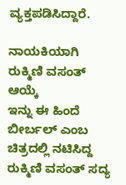ವ್ಯಕ್ತಪಡಿಸಿದ್ದಾರೆ.

ನಾಯಕಿಯಾಗಿ ರುಕ್ಮಿಣಿ ವಸಂತ್ ಆಯ್ಕೆ
ಇನ್ನು ಈ ಹಿಂದೆ ಬೀರ್ಬಲ್ ಎಂಬ ಚಿತ್ರದಲ್ಲಿ ನಟಿಸಿದ್ದ ರುಕ್ಮಿಣಿ ವಸಂತ್ ಸದ್ಯ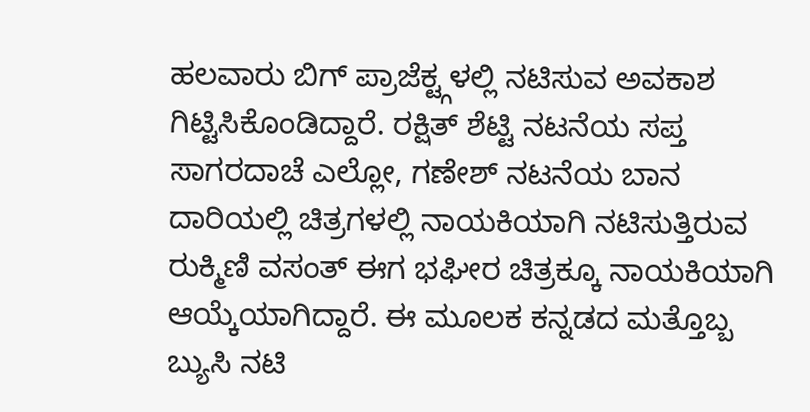ಹಲವಾರು ಬಿಗ್ ಪ್ರಾಜೆಕ್ಟ್ಗಳಲ್ಲಿ ನಟಿಸುವ ಅವಕಾಶ ಗಿಟ್ಟಿಸಿಕೊಂಡಿದ್ದಾರೆ. ರಕ್ಷಿತ್ ಶೆಟ್ಟಿ ನಟನೆಯ ಸಪ್ತ ಸಾಗರದಾಚೆ ಎಲ್ಲೋ, ಗಣೇಶ್ ನಟನೆಯ ಬಾನ ದಾರಿಯಲ್ಲಿ ಚಿತ್ರಗಳಲ್ಲಿ ನಾಯಕಿಯಾಗಿ ನಟಿಸುತ್ತಿರುವ ರುಕ್ಮಿಣಿ ವಸಂತ್ ಈಗ ಭಘೀರ ಚಿತ್ರಕ್ಕೂ ನಾಯಕಿಯಾಗಿ ಆಯ್ಕೆಯಾಗಿದ್ದಾರೆ. ಈ ಮೂಲಕ ಕನ್ನಡದ ಮತ್ತೊಬ್ಬ ಬ್ಯುಸಿ ನಟಿ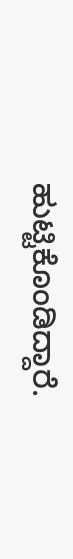ಹುಟ್ಟಿಕೊಂಡಿದ್ದಾರೆ.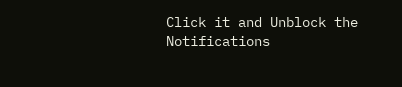Click it and Unblock the Notifications